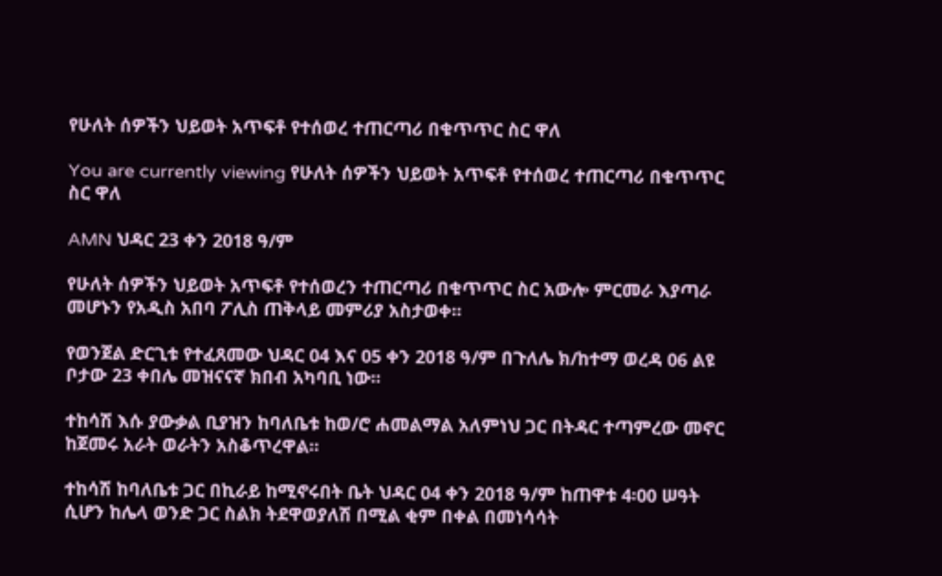የሁለት ሰዎችን ህይወት አጥፍቶ የተሰወረ ተጠርጣሪ በቁጥጥር ስር ዋለ

You are currently viewing የሁለት ሰዎችን ህይወት አጥፍቶ የተሰወረ ተጠርጣሪ በቁጥጥር ስር ዋለ

AMN ህዳር 23 ቀን 2018 ዓ/ም

የሁለት ሰዎችን ህይወት አጥፍቶ የተሰወረን ተጠርጣሪ በቁጥጥር ስር አውሎ ምርመራ እያጣራ መሆኑን የአዲስ አበባ ፖሊስ ጠቅላይ መምሪያ አስታወቀ፡፡

የወንጀል ድርጊቱ የተፈጸመው ህዳር 04 እና 05 ቀን 2018 ዓ/ም በጉለሌ ክ/ከተማ ወረዳ 06 ልዩ ቦታው 23 ቀበሌ መዝናናኛ ክበብ አካባቢ ነው፡፡

ተከሳሽ እሱ ያውቃል ቢያዝን ከባለቤቱ ከወ/ሮ ሐመልማል አለምነህ ጋር በትዳር ተጣምረው መኖር ከጀመሩ አራት ወራትን አስቆጥረዋል፡፡

ተከሳሽ ከባለቤቱ ጋር በኪራይ ከሚኖሩበት ቤት ህዳር 04 ቀን 2018 ዓ/ም ከጠዋቱ 4፡00 ሠዓት ሲሆን ከሌላ ወንድ ጋር ስልክ ትደዋወያለሽ በሚል ቂም በቀል በመነሳሳት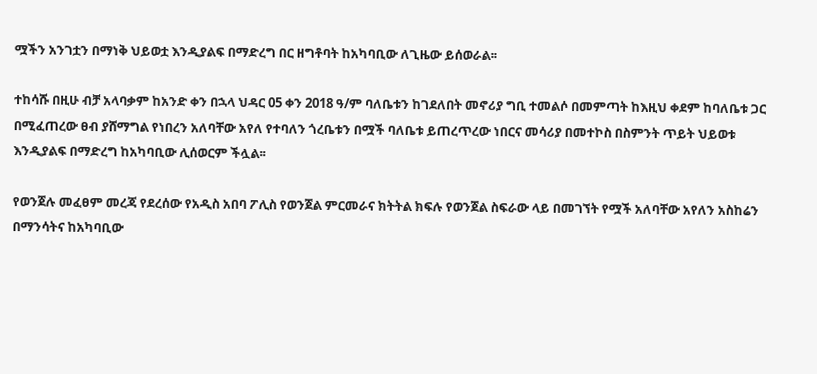ሟችን አንገቷን በማነቅ ህይወቷ እንዲያልፍ በማድረግ በር ዘግቶባት ከአካባቢው ለጊዜው ይሰወራል፡፡

ተከሳሹ በዚሁ ብቻ አላባቃም ከአንድ ቀን በኋላ ህዳር 05 ቀን 2018 ዓ/ም ባለቤቱን ከገደለበት መኖሪያ ግቢ ተመልሶ በመምጣት ከእዚህ ቀደም ከባለቤቱ ጋር በሚፈጠረው ፀብ ያሸማግል የነበረን አለባቸው አየለ የተባለን ጎረቤቱን በሟች ባለቤቱ ይጠረጥረው ነበርና መሳሪያ በመተኮስ በስምንት ጥይት ህይወቱ እንዲያልፍ በማድረግ ከአካባቢው ሊሰወርም ችሏል፡፡

የወንጀሉ መፈፀም መረጃ የደረሰው የአዲስ አበባ ፖሊስ የወንጀል ምርመራና ክትትል ክፍሉ የወንጀል ስፍራው ላይ በመገኘት የሟች አለባቸው አየለን አስከሬን በማንሳትና ከአካባቢው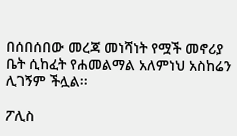በሰበሰበው መረጃ መነሻነት የሟች መኖሪያ ቤት ሲከፈት የሐመልማል አለምነህ አስከሬን ሊገኝም ችሏል፡፡

ፖሊስ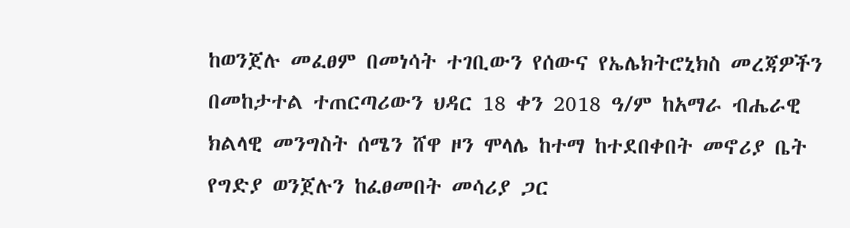ከወንጀሉ መፈፀም በመነሳት ተገቢውን የሰውና የኤሌክትሮኒክስ መረጃዎችን በመከታተል ተጠርጣሪውን ህዳር 18 ቀን 2018 ዓ/ም ከአማራ ብሔራዊ ክልላዊ መንግስት ሰሜን ሸዋ ዞን ሞላሌ ከተማ ከተደበቀበት መኖሪያ ቤት የግድያ ወንጀሉን ከፈፀመበት መሳሪያ ጋር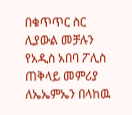በቁጥጥር ስር ሊያውል መቻሉን የአዲስ አበባ ፖሊስ ጠቅላይ መምሪያ ለኤኤምኤን በላከዉ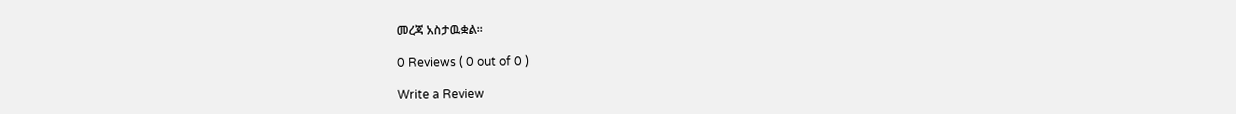መረጃ አስታዉቋል፡፡

0 Reviews ( 0 out of 0 )

Write a Review